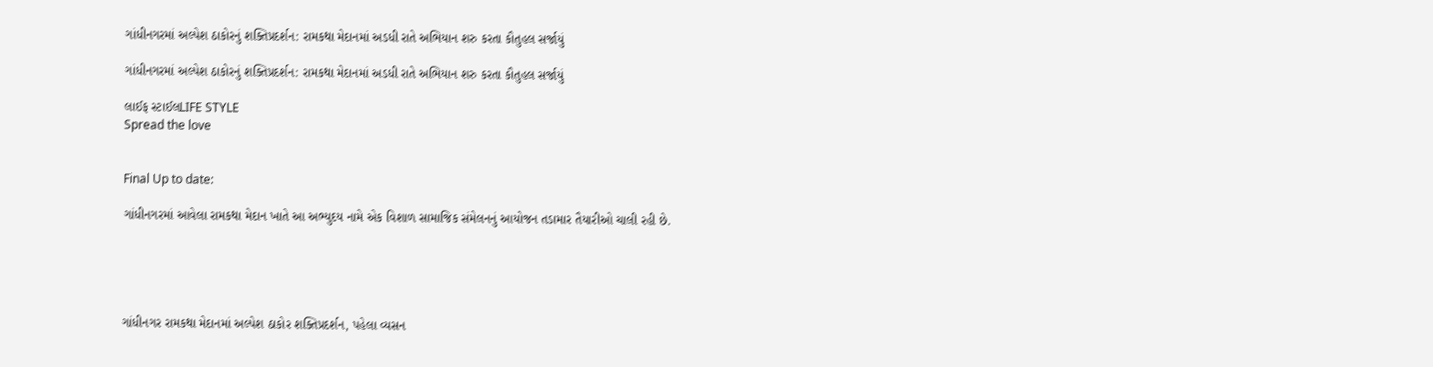ગાંધીનગરમાં અલ્પેશ ઠાકોરનું શક્તિપ્રદર્શન: રામકથા મેદાનમાં અડધી રાતે અભિયાન શરુ કરતા કૌતુહલ સર્જાયું

ગાંધીનગરમાં અલ્પેશ ઠાકોરનું શક્તિપ્રદર્શન: રામકથા મેદાનમાં અડધી રાતે અભિયાન શરુ કરતા કૌતુહલ સર્જાયું

લાઈફ સ્ટાઈલLIFE STYLE
Spread the love


Final Up to date:

ગાંધીનગરમાં આવેલા રામકથા મેદાન ખાતે આ અભ્યુદય નામે એક વિશાળ સામાજિક સંમેલનનું આયોજન તડામાર તૈયારીઓ ચાલી રહી છે.





ગાંધીનગર રામકથા મેદાનમાં અલ્પેશ ઠાકોર શક્તિપ્રદર્શન, પહેલા વ્યસન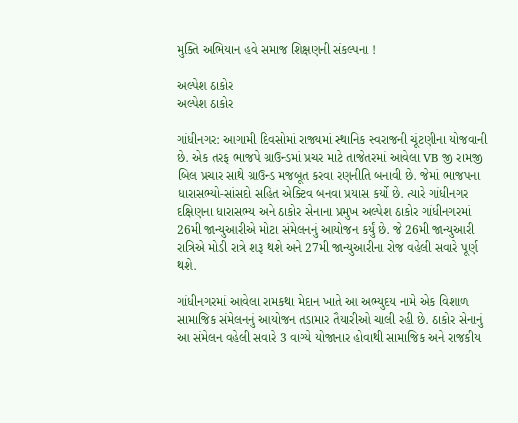મુક્તિ અભિયાન હવે સમાજ શિક્ષણની સંકલ્પના !

અલ્પેશ ઠાકોર
અલ્પેશ ઠાકોર

ગાંધીનગર: આગામી દિવસોમાં રાજ્યમાં સ્થાનિક સ્વરાજની ચૂંટણીના યોજવાની છે. એક તરફ ભાજપે ગ્રાઉન્ડમાં પ્રચર માટે તાજેતરમાં આવેલા VB જી રામજી બિલ પ્રચાર સાથે ગ્રાઉન્ડ મજબૂત કરવા રણનીતિ બનાવી છે. જેમાં ભાજપના ધારાસભ્યો-સાંસદો સહિત એક્ટિવ બનવા પ્રયાસ કર્યો છે. ત્યારે ગાંધીનગર દક્ષિણના ધારાસભ્ય અને ઠાકોર સેનાના પ્રમુખ અલ્પેશ ઠાકોર ગાંધીનગરમાં 26મી જાન્યુઆરીએ મોટા સંમેલનનું આયોજન કર્યું છે. જે 26મી જાન્યુઆરી રાત્રિએ મોડી રાત્રે શરૂ થશે અને 27મી જાન્યુઆરીના રોજ વહેલી સવારે પૂર્ણ થશે.

ગાંધીનગરમાં આવેલા રામકથા મેદાન ખાતે આ અભ્યુદય નામે એક વિશાળ સામાજિક સંમેલનનું આયોજન તડામાર તૈયારીઓ ચાલી રહી છે. ઠાકોર સેનાનું આ સંમેલન વહેલી સવારે 3 વાગ્યે યોજાનાર હોવાથી સામાજિક અને રાજકીય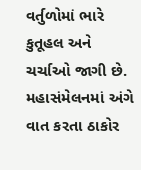વર્તુળોમાં ભારે કુતૂહલ અને ચર્ચાઓ જાગી છે. મહાસંમેલનમાં અંગે વાત કરતા ઠાકોર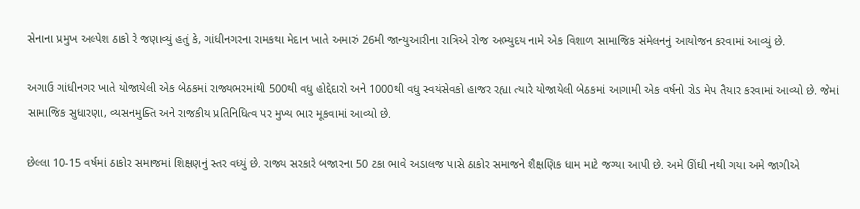સેનાના પ્રમુખ અલ્પેશ ઠાકો રે જણાવ્યું હતું કે, ગાંધીનગરના રામકથા મેદાન ખાતે અમારું 26મી જાન્યુઆરીના રાત્રિએ રોજ અભ્યુદય નામે એક વિશાળ સામાજિક સંમેલનનું આયોજન કરવામાં આવ્યું છે.

અગાઉ ગાંધીનગર ખાતે યોજાયેલી એક બેઠકમાં રાજ્યભરમાંથી 500થી વધુ હોદ્દેદારો અને 1000થી વધુ સ્વયંસેવકો હાજર રહ્યા ત્યારે યોજાયેલી બેઠકમાં આગામી એક વર્ષનો રોડ મેપ તૈયાર કરવામાં આવ્યો છે. જેમાં સામાજિક સુધારણા, વ્યસનમુક્તિ અને રાજકીય પ્રતિનિધિત્વ પર મુખ્ય ભાર મૂકવામાં આવ્યો છે.

છેલ્લા 10-15 વર્ષમાં ઠાકોર સમાજમાં શિક્ષણનું સ્તર વધ્યું છે. રાજ્ય સરકારે બજારના 50 ટકા ભાવે અડાલજ પાસે ઠાકોર સમાજને શૈક્ષણિક ધામ માટે જગ્યા આપી છે. અમે ઊંઘી નથી ગયા અમે જાગીએ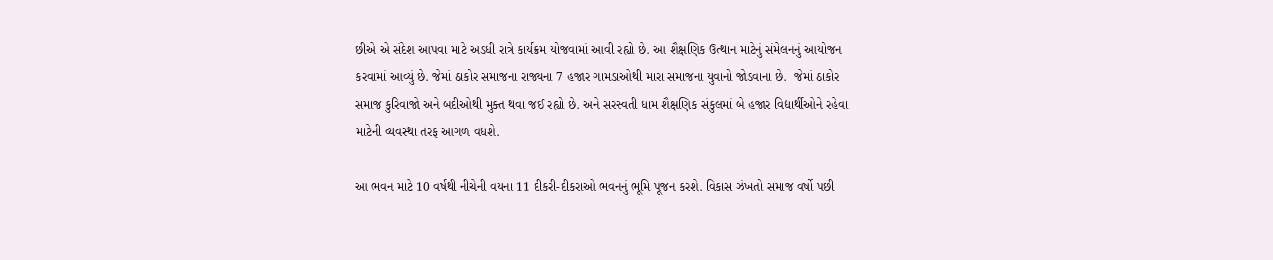છીએ એ સંદેશ આપવા માટે અડધી રાત્રે કાર્યક્રમ યોજવામાં આવી રહ્યો છે. આ શૈક્ષણિક ઉત્થાન માટેનું સંમેલનનું આયોજન કરવામાં આવ્યું છે. જેમાં ઠાકોર સમાજના રાજ્યના 7 હજાર ગામડાઓથી મારા સમાજના યુવાનો જોડવાના છે.  જેમાં ઠાકોર સમાજ કુરિવાજો અને બદીઓથી મુક્ત થવા જઈ રહ્યો છે. અને સરસ્વતી ધામ શૈક્ષણિક સંકુલમાં બે હજાર વિદ્યાર્થીઓને રહેવા માટેની વ્યવસ્થા તરફ આગળ વધશે.

આ ભવન માટે 10 વર્ષથી નીચેની વયના 11 દીકરી-દીકરાઓ ભવનનું ભૂમિ પૂજન કરશે. વિકાસ ઝંખતો સમાજ વર્ષો પછી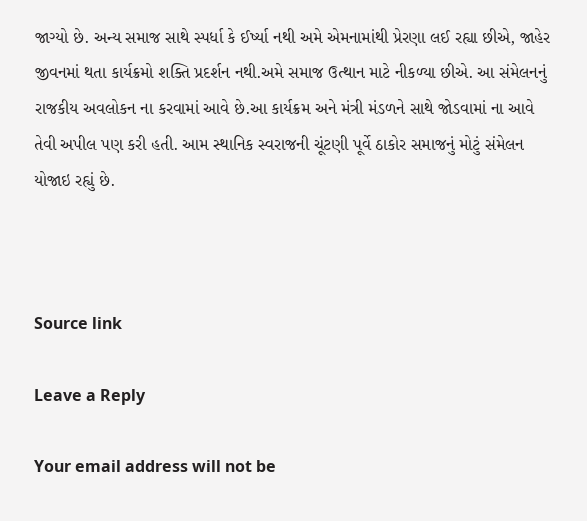જાગ્યો છે. અન્ય સમાજ સાથે સ્પર્ધા કે ઈર્ષ્યા નથી અમે એમનામાંથી પ્રેરણા લઈ રહ્યા છીએ, જાહેર જીવનમાં થતા કાર્યક્રમો શક્તિ પ્રદર્શન નથી.અમે સમાજ ઉત્થાન માટે નીકળ્યા છીએ. આ સંમેલનનું રાજકીય અવલોકન ના કરવામાં આવે છે.આ કાર્યક્રમ અને મંત્રી મંડળને સાથે જોડવામાં ના આવે તેવી અપીલ પણ કરી હતી. આમ સ્થાનિક સ્વરાજની ચૂંટણી પૂર્વે ઠાકોર સમાજનું મોટું સંમેલન યોજાઇ રહ્યું છે.



Source link

Leave a Reply

Your email address will not be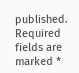published. Required fields are marked *